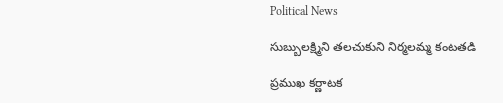Political News

సుబ్బులక్ష్మిని తలచుకుని నిర్మలమ్మ కంటతడి

ప్రముఖ కర్ణాటక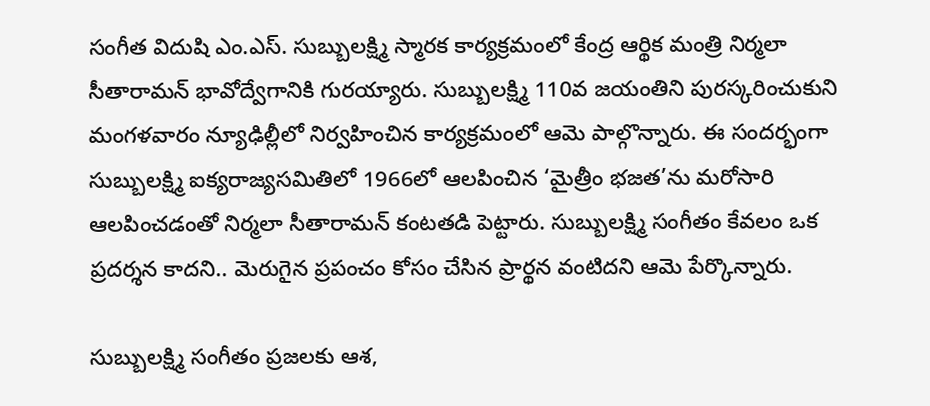సంగీత విదుషి ఎం.ఎస్‌. సుబ్బులక్ష్మి స్మారక కార్యక్రమంలో కేంద్ర ఆర్థిక మంత్రి నిర్మలా సీతారామన్‌ భావోద్వేగానికి గురయ్యారు. సుబ్బులక్ష్మి 110వ జయంతిని పురస్కరించుకుని మంగళవారం న్యూఢిల్లీలో నిర్వహించిన కార్యక్రమంలో ఆమె పాల్గొన్నారు. ఈ సందర్భంగా సుబ్బులక్ష్మి ఐక్యరాజ్యసమితిలో 1966లో ఆలపించిన ‘మైత్రీం భజత’ను మరోసారి ఆలపించడంతో నిర్మలా సీతారామన్‌ కంటతడి పెట్టారు. సుబ్బులక్ష్మి సంగీతం కేవలం ఒక ప్రదర్శన కాదని.. మెరుగైన ప్రపంచం కోసం చేసిన ప్రార్థన వంటిదని ఆమె పేర్కొన్నారు.

సుబ్బులక్ష్మి సంగీతం ప్రజలకు ఆశ,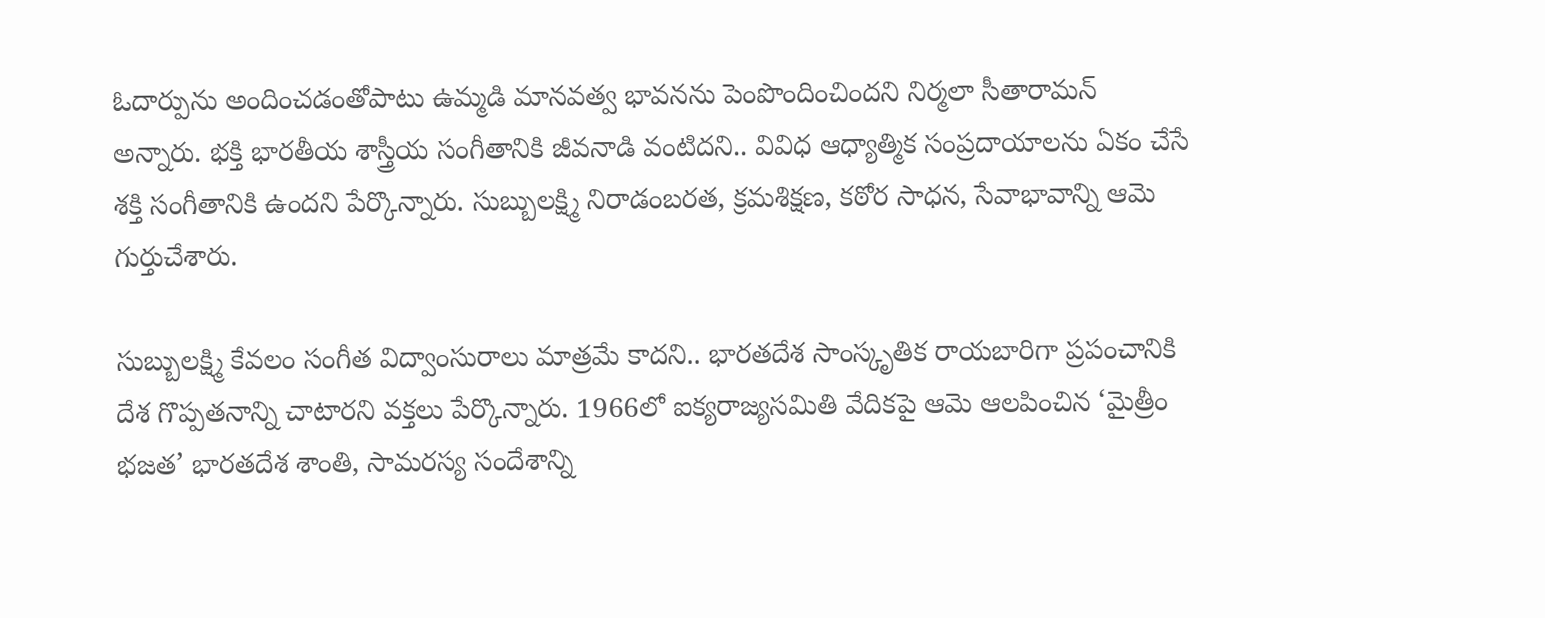ఓదార్పును అందించడంతోపాటు ఉమ్మడి మానవత్వ భావనను పెంపొందించిందని నిర్మలా సీతారామన్‌ అన్నారు. భక్తి భారతీయ శాస్త్రీయ సంగీతానికి జీవనాడి వంటిదని.. వివిధ ఆధ్యాత్మిక సంప్రదాయాలను ఏకం చేసే శక్తి సంగీతానికి ఉందని పేర్కొన్నారు. సుబ్బులక్ష్మి నిరాడంబరత, క్రమశిక్షణ, కఠోర సాధన, సేవాభావాన్ని ఆమె గుర్తుచేశారు.

సుబ్బులక్ష్మి కేవలం సంగీత విద్వాంసురాలు మాత్రమే కాదని.. భారతదేశ సాంస్కృతిక రాయబారిగా ప్రపంచానికి దేశ గొప్పతనాన్ని చాటారని వక్తలు పేర్కొన్నారు. 1966లో ఐక్యరాజ్యసమితి వేదికపై ఆమె ఆలపించిన ‘మైత్రీం భజత’ భారతదేశ శాంతి, సామరస్య సందేశాన్ని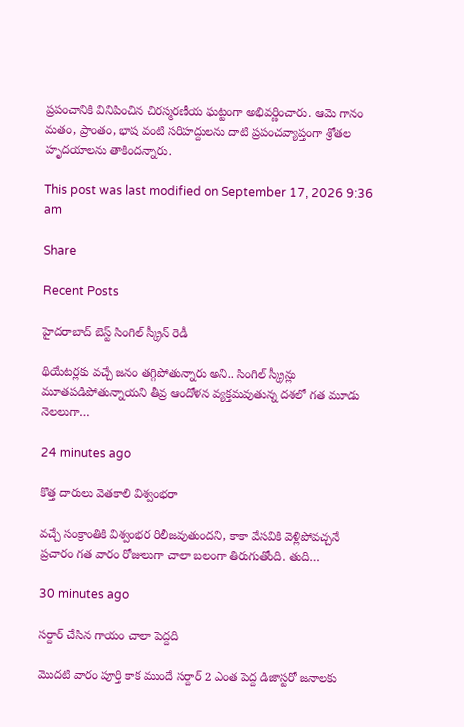ప్రపంచానికి వినిపించిన చిరస్మరణీయ ఘట్టంగా అభివర్ణించారు. ఆమె గానం మతం, ప్రాంతం, భాష వంటి సరిహద్దులను దాటి ప్రపంచవ్యాప్తంగా శ్రోతల హృదయాలను తాకిందన్నారు.

This post was last modified on September 17, 2026 9:36 am

Share

Recent Posts

హైదరాబాద్ బెస్ట్ సింగిల్ స్క్రీన్ రెడీ

థియేటర్లకు వచ్చే జనం తగ్గిపోతున్నారు అని.. సింగిల్ స్క్రీన్లు మూతపడిపోతున్నాయని తీవ్ర ఆందోళన వ్యక్తమవుతున్న దశలో గత మూడు నెలలుగా…

24 minutes ago

కొత్త దారులు వెతకాలి విశ్వంభరా

వచ్చే సంక్రాంతికి విశ్వంభర రిలీజవుతుందని, కాకా వేసవికి వెళ్లిపోవచ్చనే ప్రచారం గత వారం రోజులుగా చాలా బలంగా తిరుగుతోంది. తుది…

30 minutes ago

సర్దార్ చేసిన గాయం చాలా పెద్దది

మొదటి వారం పూర్తి కాక ముందే సర్దార్ 2 ఎంత పెద్ద డిజాస్టరో జనాలకు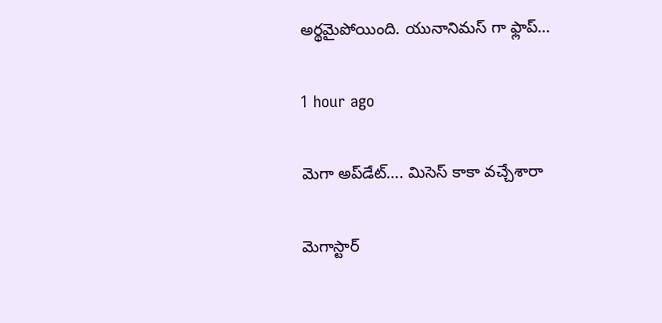అర్థమైపోయింది. యునానిమస్ గా ఫ్లాప్…

1 hour ago

మెగా అప్‌డేట్…. మిసెస్ కాకా వచ్చేశారా

మెగాస్టార్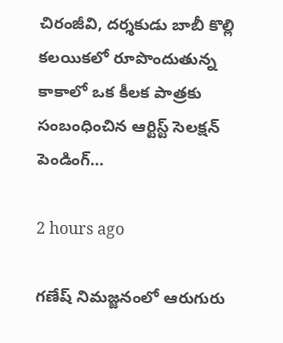చిరంజీవి, దర్శకుడు బాబీ కొల్లి కలయికలో రూపొందుతున్న కాకాలో ఒక కీలక పాత్రకు సంబంధించిన ఆర్టిస్ట్ సెలక్షన్ పెండింగ్…

2 hours ago

గణేష్ నిమజ్జనంలో ఆరుగురు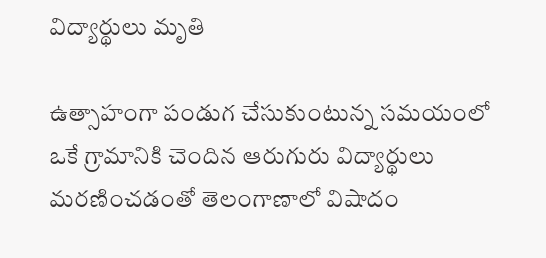విద్యార్థులు మృతి

ఉత్సాహంగా పండుగ చేసుకుంటున్న సమయంలో ఒకే గ్రామానికి చెందిన ఆరుగురు విద్యార్థులు మరణించడంతో తెలంగాణాలో విషాదం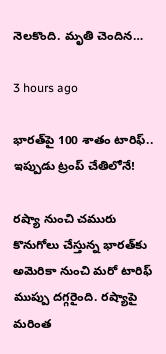నెలకొంది. మృతి చెందిన…

3 hours ago

భారత్‌పై 100 శాతం టారిఫ్.. ఇప్పుడు ట్రంప్ చేతిలోనే!

రష్యా నుంచి చమురు కొనుగోలు చేస్తున్న భారత్‌కు అమెరికా నుంచి మరో టారిఫ్ ముప్పు దగ్గరైంది. రష్యాపై మరింత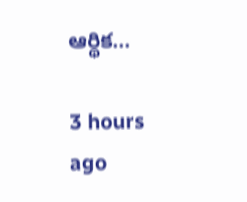ఆర్థిక…

3 hours ago